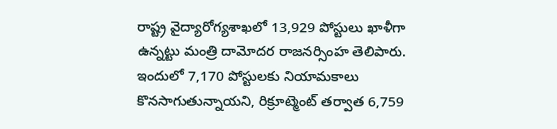రాష్ట్ర వైద్యారోగ్యశాఖలో 13,929 పోస్టులు ఖాళీగా ఉన్నట్టు మంత్రి దామోదర రాజనర్సింహ తెలిపారు. ఇందులో 7,170 పోస్టులకు నియామకాలు కొనసాగుతున్నాయని, రిక్రూట్మెంట్ తర్వాత 6,759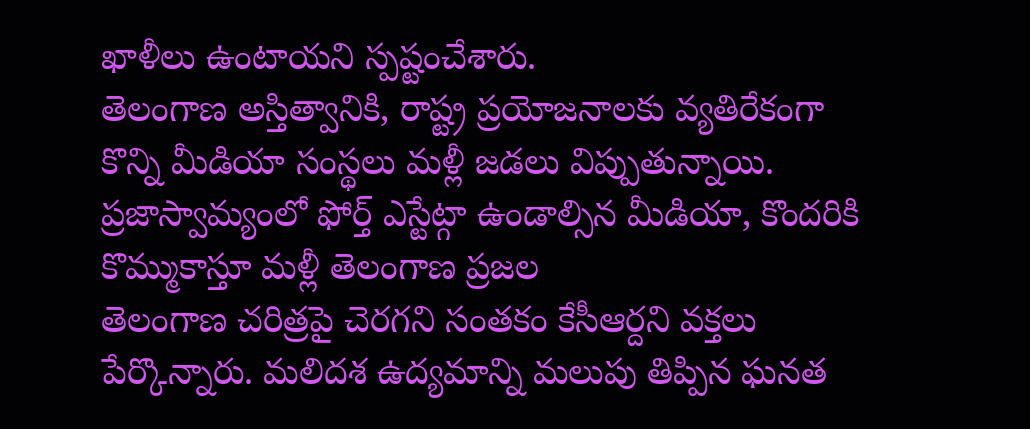ఖాళీలు ఉంటాయని స్పష్టంచేశారు.
తెలంగాణ అస్తిత్వానికి, రాష్ట్ర ప్రయోజనాలకు వ్యతిరేకంగా కొన్ని మీడియా సంస్థలు మళ్లీ జడలు విప్పుతున్నాయి. ప్రజాస్వామ్యంలో ఫోర్త్ ఎస్టేట్గా ఉండాల్సిన మీడియా, కొందరికి కొమ్ముకాస్తూ మళ్లీ తెలంగాణ ప్రజల
తెలంగాణ చరిత్రపై చెరగని సంతకం కేసీఆర్దని వక్తలు పేర్కొన్నారు. మలిదశ ఉద్యమాన్ని మలుపు తిప్పిన ఘనత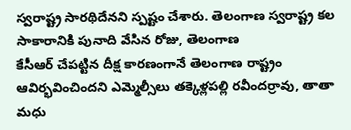స్వరాష్ట్ర సారథిదేనని స్పష్టం చేశారు. తెలంగాణ స్వరాష్ట్ర కల సాకారానికి పునాది వేసిన రోజు, తెలంగాణ
కేసీఆర్ చేపట్టిన దీక్ష కారణంగానే తెలంగాణ రాష్ట్రం ఆవిర్భవించిందని ఎమ్మెల్సీలు తక్కెళ్లపల్లి రవీందర్రావు, తాతా మధు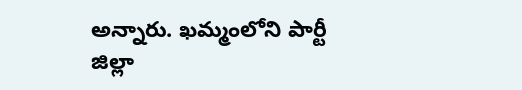అన్నారు. ఖమ్మంలోని పార్టీ జిల్లా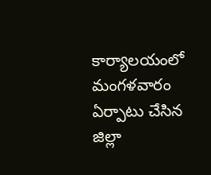కార్యాలయంలో మంగళవారం ఏర్పాటు చేసిన జిల్లా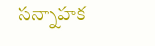సన్నాహక